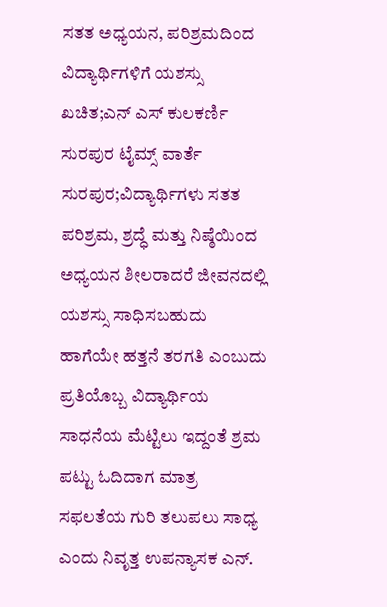ಸತತ ಅಧ್ಯಯನ, ಪರಿಶ್ರಮದಿಂದ ವಿದ್ಯಾರ್ಥಿಗಳಿಗೆ ಯಶಸ್ಸು ಖಚಿತ;ಎನ್ ಎಸ್ ಕುಲಕರ್ಣಿ
ಸುರಪುರ ಟೈಮ್ಸ್ ವಾರ್ತೆ
ಸುರಪುರ;ವಿದ್ಯಾರ್ಥಿಗಳು ಸತತ ಪರಿಶ್ರಮ, ಶ್ರದ್ಧೆ ಮತ್ತು ನಿಷ್ಠೆಯಿಂದ ಅಧ್ಯಯನ ಶೀಲರಾದರೆ ಜೀವನದಲ್ಲಿ ಯಶಸ್ಸು ಸಾಧಿಸಬಹುದು ಹಾಗೆಯೇ ಹತ್ತನೆ ತರಗತಿ ಎಂಬುದು ಪ್ರತಿಯೊಬ್ಬ ವಿದ್ಯಾರ್ಥಿಯ ಸಾಧನೆಯ ಮೆಟ್ಟಿಲು ಇದ್ದಂತೆ ಶ್ರಮ ಪಟ್ಟು ಓದಿದಾಗ ಮಾತ್ರ ಸಫಲತೆಯ ಗುರಿ ತಲುಪಲು ಸಾಧ್ಯ ಎಂದು ನಿವೃತ್ತ ಉಪನ್ಯಾಸಕ ಎನ್.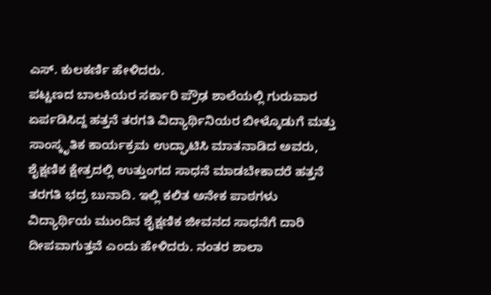ಎಸ್. ಕುಲಕರ್ಣಿ ಹೇಳಿದರು.
ಪಟ್ಟಣದ ಬಾಲಕಿಯರ ಸರ್ಕಾರಿ ಪ್ರೌಢ ಶಾಲೆಯಲ್ಲಿ ಗುರುವಾರ ಏರ್ಪಡಿಸಿದ್ದ ಹತ್ತನೆ ತರಗತಿ ವಿದ್ಯಾರ್ಥಿನಿಯರ ಬೀಳ್ಕೊಡುಗೆ ಮತ್ತು ಸಾಂಸ್ಕೃತಿಕ ಕಾರ್ಯಕ್ರಮ ಉದ್ಘಾಟಿಸಿ ಮಾತನಾಡಿದ ಅವರು, ಶೈಕ್ಷಣಿಕ ಕ್ಷೇತ್ರದಲ್ಲಿ ಉತ್ತುಂಗದ ಸಾಧನೆ ಮಾಡಬೇಕಾದರೆ ಹತ್ತನೆ ತರಗತಿ ಭದ್ರ ಬುನಾದಿ. ಇಲ್ಲಿ ಕಲಿತ ಅನೇಕ ಪಾಠಗಳು ವಿದ್ಯಾರ್ಥಿಯ ಮುಂದಿನ ಶೈಕ್ಷಣಿಕ ಜೀವನದ ಸಾಧನೆಗೆ ದಾರಿ ದೀಪವಾಗುತ್ತವೆ ಎಂದು ಹೇಳಿದರು. ನಂತರ ಶಾಲಾ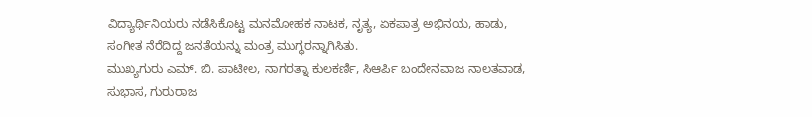ವಿದ್ಯಾರ್ಥಿನಿಯರು ನಡೆಸಿಕೊಟ್ಟ ಮನಮೋಹಕ ನಾಟಕ, ನೃತ್ಯ, ಏಕಪಾತ್ರ ಅಭಿನಯ, ಹಾಡು, ಸಂಗೀತ ನೆರೆದಿದ್ದ ಜನತೆಯನ್ನು ಮಂತ್ರ ಮುಗ್ಧರನ್ನಾಗಿಸಿತು.
ಮುಖ್ಯಗುರು ಎಮ್. ಬಿ. ಪಾಟೀಲ, ನಾಗರತ್ನಾ ಕುಲಕರ್ಣಿ, ಸಿಆರ್ಪಿ ಬಂದೇನವಾಜ ನಾಲತವಾಡ, ಸುಭಾಸ, ಗುರುರಾಜ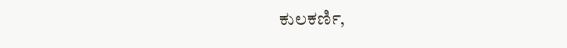ಕುಲಕರ್ಣಿ,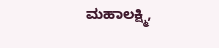ಮಹಾಲಕ್ಷ್ಮಿ,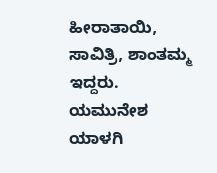ಹೀರಾತಾಯಿ, ಸಾವಿತ್ರಿ, ಶಾಂತಮ್ಮ ಇದ್ದರು. ಯಮುನೇಶ ಯಾಳಗಿ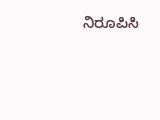ನಿರೂಪಿಸಿ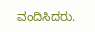ವಂದಿಸಿದರು.